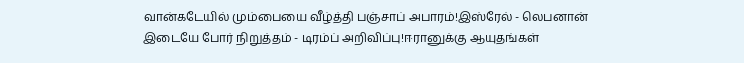வான்கடேயில் மும்பையை வீழ்த்தி பஞ்சாப் அபாரம்!இஸ்ரேல் - லெபனான் இடையே போர் நிறுத்தம் - டிரம்ப் அறிவிப்பு!ஈரானுக்கு ஆயுதங்கள்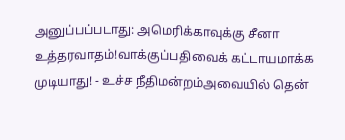அனுப்பப்படாது: அமெரிக்காவுக்கு சீனா உத்தரவாதம்!வாக்குப்பதிவைக் கட்டாயமாக்க முடியாது! - உச்ச நீதிமன்றம்அவையில் தென்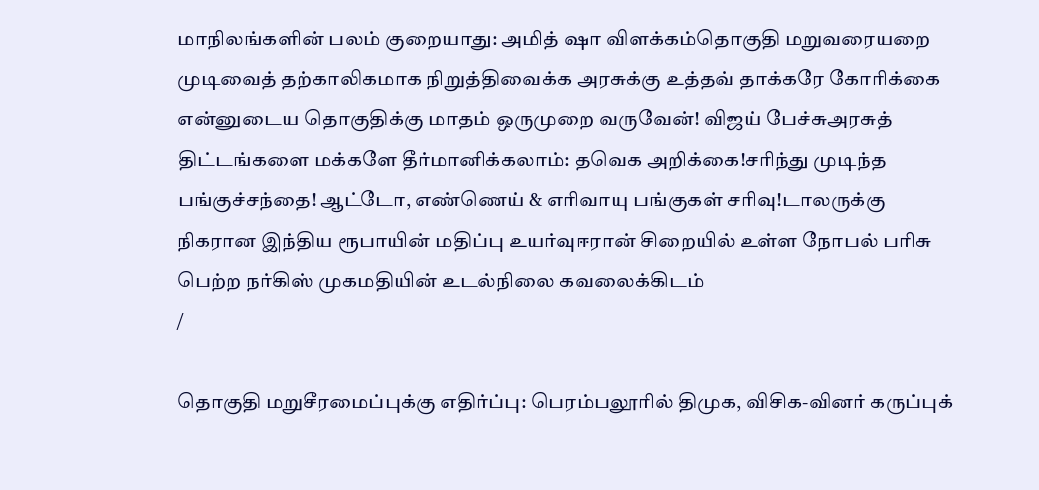மாநிலங்களின் பலம் குறையாது: அமித் ஷா விளக்கம்தொகுதி மறுவரையறை முடிவைத் தற்காலிகமாக நிறுத்திவைக்க அரசுக்கு உத்தவ் தாக்கரே கோரிக்கை என்னுடைய தொகுதிக்கு மாதம் ஒருமுறை வருவேன்! விஜய் பேச்சுஅரசுத் திட்டங்களை மக்களே தீர்மானிக்கலாம்: தவெக அறிக்கை!சரிந்து முடிந்த பங்குச்சந்தை! ஆட்டோ, எண்ணெய் & எரிவாயு பங்குகள் சரிவு!டாலருக்கு நிகரான இந்திய ரூபாயின் மதிப்பு உயர்வுஈரான் சிறையில் உள்ள நோபல் பரிசு பெற்ற நர்கிஸ் முகமதியின் உடல்நிலை கவலைக்கிடம்
/

தொகுதி மறுசீரமைப்புக்கு எதிர்ப்பு: பெரம்பலூரில் திமுக, விசிக-வினர் கருப்புக்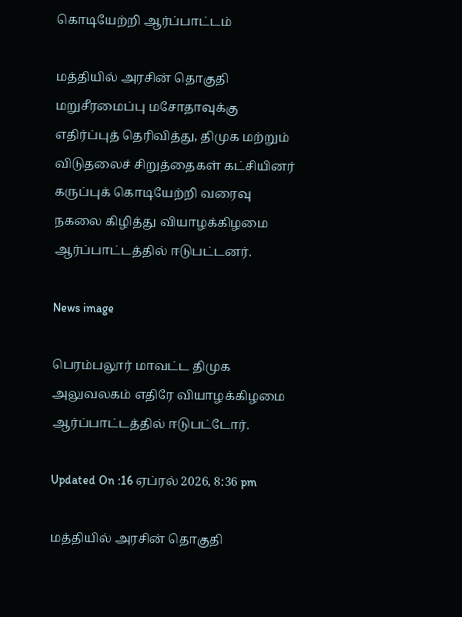கொடியேற்றி ஆர்ப்பாட்டம்

மத்தியில் அரசின் தொகுதி மறுசீரமைப்பு மசோதாவுக்கு எதிர்ப்புத் தெரிவித்து, திமுக மற்றும் விடுதலைச் சிறுத்தைகள் கட்சியினர் கருப்புக் கொடியேற்றி வரைவு நகலை கிழித்து வியாழக்கிழமை ஆர்ப்பாட்டத்தில் ஈடுபட்டனர்.

News image

பெரம்பலூர் மாவட்ட திமுக அலுவலகம் எதிரே வியாழக்கிழமை ஆர்ப்பாட்டத்தில் ஈடுபட்டோர்.

Updated On :16 ஏப்ரல் 2026, 8:36 pm

மத்தியில் அரசின் தொகுதி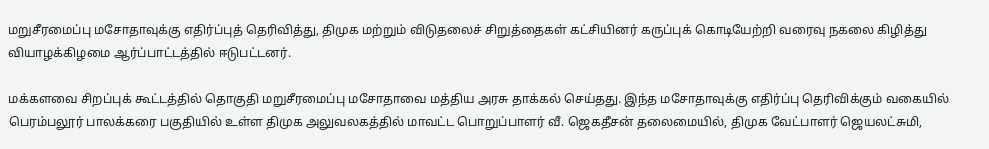மறுசீரமைப்பு மசோதாவுக்கு எதிர்ப்புத் தெரிவித்து, திமுக மற்றும் விடுதலைச் சிறுத்தைகள் கட்சியினர் கருப்புக் கொடியேற்றி வரைவு நகலை கிழித்து வியாழக்கிழமை ஆர்ப்பாட்டத்தில் ஈடுபட்டனர்.

மக்களவை சிறப்புக் கூட்டத்தில் தொகுதி மறுசீரமைப்பு மசோதாவை மத்திய அரசு தாக்கல் செய்தது. இந்த மசோதாவுக்கு எதிர்ப்பு தெரிவிக்கும் வகையில் பெரம்பலூர் பாலக்கரை பகுதியில் உள்ள திமுக அலுவலகத்தில் மாவட்ட பொறுப்பாளர் வீ. ஜெகதீசன் தலைமையில், திமுக வேட்பாளர் ஜெயலட்சுமி,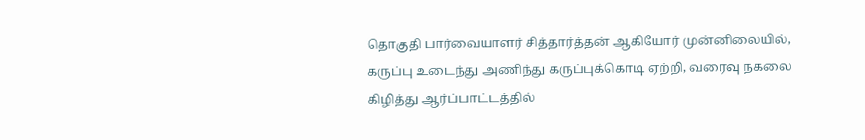தொகுதி பார்வையாளர் சித்தார்த்தன் ஆகியோர் முன்னிலையில், கருப்பு உடைந்து அணிந்து கருப்புக்கொடி ஏற்றி, வரைவு நகலை கிழித்து ஆர்ப்பாட்டத்தில்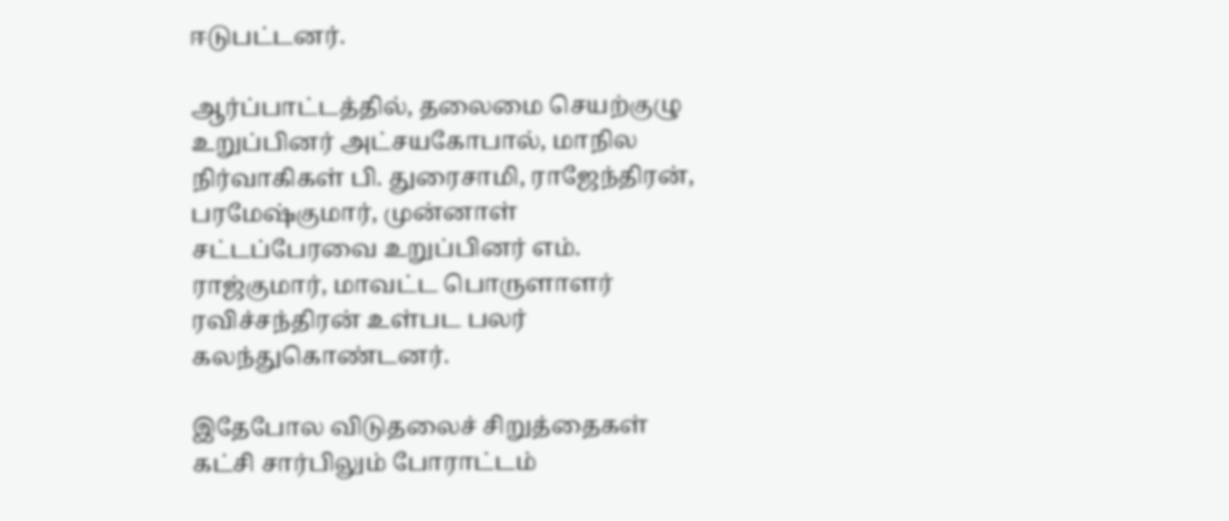ஈடுபட்டனர்.

ஆர்ப்பாட்டத்தில், தலைமை செயற்குழு உறுப்பினர் அட்சயகோபால், மாநில நிர்வாகிகள் பி. துரைசாமி, ராஜேந்திரன், பரமேஷ்குமார், முன்னாள் சட்டப்பேரவை உறுப்பினர் எம். ராஜ்குமார், மாவட்ட பொருளாளர் ரவிச்சந்திரன் உள்பட பலர் கலந்துகொண்டனர்.

இதேபோல விடுதலைச் சிறுத்தைகள் கட்சி சார்பிலும் போராட்டம்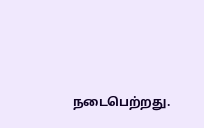நடைபெற்றது.